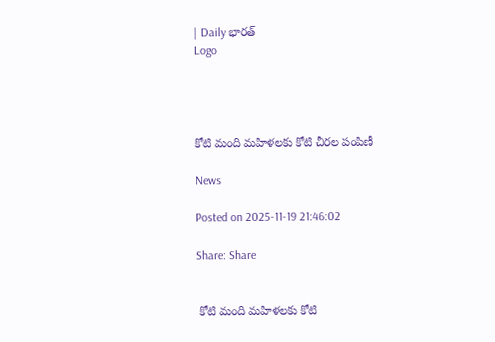| Daily భారత్
Logo




కోటి మంది మహిళలకు కోటి చీరల పంపిణీ

News

Posted on 2025-11-19 21:46:02

Share: Share


 కోటి మంది మహిళలకు కోటి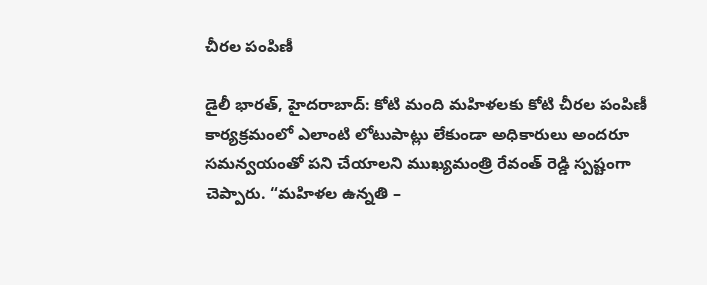చీరల పంపిణీ

డైలీ భారత్, హైదరాబాద్: కోటి మంది మహిళలకు కోటి చీరల పంపిణీ కార్యక్రమంలో ఎలాంటి లోటుపాట్లు లేకుండా అధికారులు అందరూ  సమన్వయంతో పని చేయాలని ముఖ్యమంత్రి రేవంత్ రెడ్డి స్పష్టంగా చెప్పారు. “మహిళల ఉన్నతి –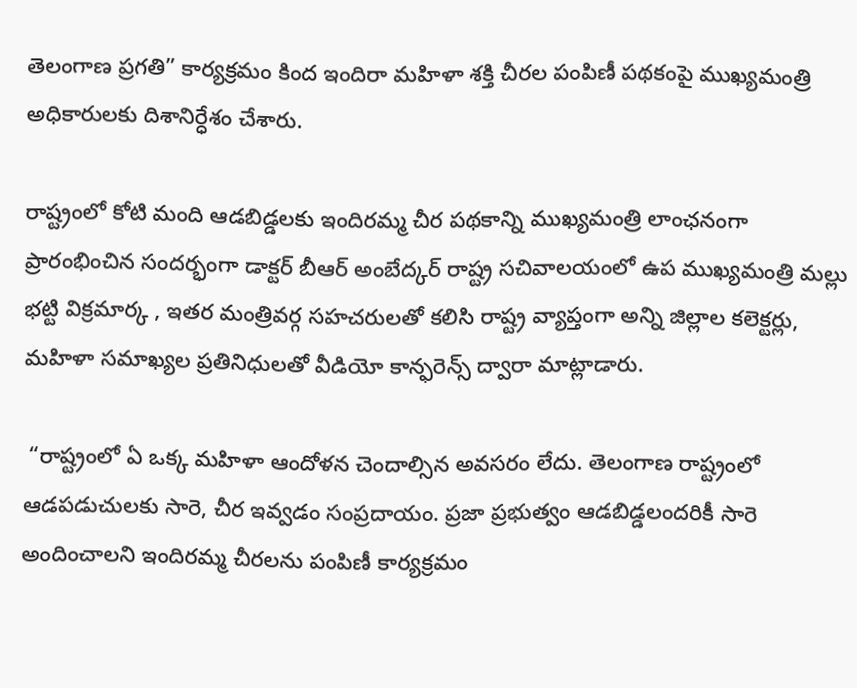తెలంగాణ ప్రగతి” కార్యక్రమం కింద ఇందిరా మహిళా శక్తి చీరల పంపిణీ పథకంపై ముఖ్యమంత్రి అధికారులకు దిశానిర్ధేశం చేశారు.

రాష్ట్రంలో కోటి మంది ఆడబిడ్డలకు ఇందిరమ్మ చీర పథకాన్ని ముఖ్యమంత్రి లాంఛనంగా ప్రారంభించిన సందర్భంగా డాక్టర్ బీఆర్ అంబేద్కర్ రాష్ట్ర సచివాలయంలో ఉప ముఖ్యమంత్రి మల్లు భట్టి విక్రమార్క , ఇతర మంత్రివర్గ సహచరులతో కలిసి రాష్ట్ర వ్యాప్తంగా అన్ని జిల్లాల కలెక్టర్లు, మహిళా సమాఖ్యల ప్రతినిధులతో వీడియో కాన్ఫరెన్స్ ద్వారా మాట్లాడారు.

 “రాష్ట్రంలో ఏ ఒక్క మహిళా ఆందోళన చెందాల్సిన అవసరం లేదు. తెలంగాణ రాష్ట్రంలో ఆడపడుచులకు సారె, చీర ఇవ్వడం సంప్రదాయం. ప్రజా ప్రభుత్వం ఆడబిడ్డలందరికీ సారె అందించాలని ఇందిరమ్మ చీరలను పంపిణీ కార్యక్రమం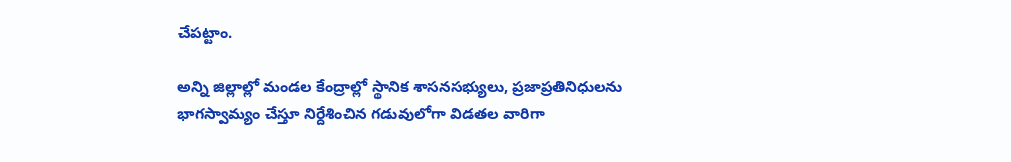చేపట్టాం.

అన్ని జిల్లాల్లో మండల కేంద్రాల్లో స్థానిక శాసనసభ్యులు, ప్రజాప్రతినిధులను భాగస్వామ్యం చేస్తూ నిర్దేశించిన గడువులోగా విడతల వారిగా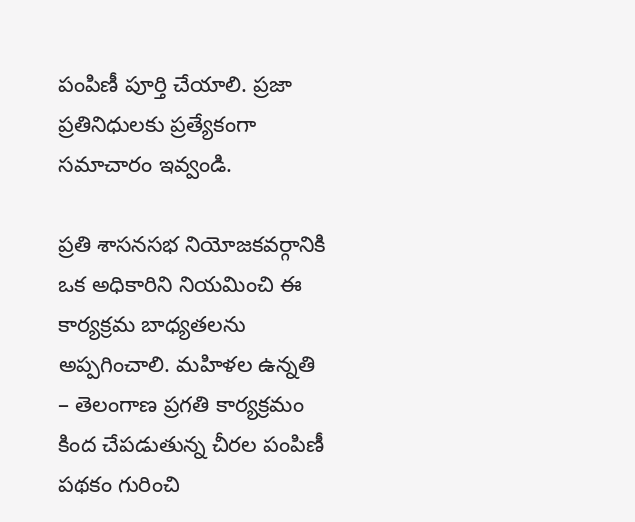పంపిణీ పూర్తి చేయాలి. ప్రజా ప్రతినిధులకు ప్రత్యేకంగా సమాచారం ఇవ్వండి.

ప్రతి శాసనసభ నియోజకవర్గానికి ఒక అధికారిని నియమించి ఈ కార్యక్రమ బాధ్యతలను అప్పగించాలి. మహిళల ఉన్నతి – తెలంగాణ ప్రగతి కార్యక్రమం కింద చేపడుతున్న చీరల పంపిణీ పథకం గురించి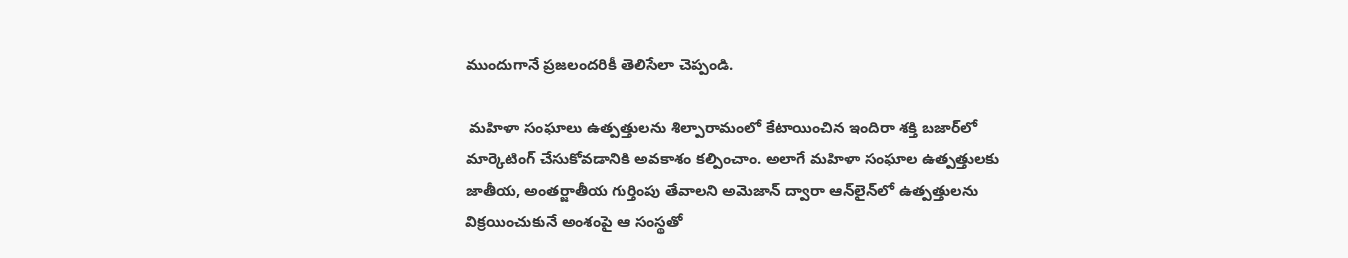ముందుగానే ప్రజలందరికీ తెలిసేలా చెప్పండి.

 మహిళా సంఘాలు ఉత్పత్తులను శిల్పారామంలో కేటాయించిన ఇందిరా శక్తి బజార్‌లో మార్కెటింగ్ చేసుకోవడానికి అవకాశం కల్పించాం. అలాగే మహిళా సంఘాల ఉత్పత్తులకు జాతీయ, అంతర్జాతీయ గుర్తింపు తేవాలని అమెజాన్ ద్వారా ఆన్‌లైన్‌లో ఉత్పత్తులను విక్రయించుకునే అంశంపై ఆ సంస్థతో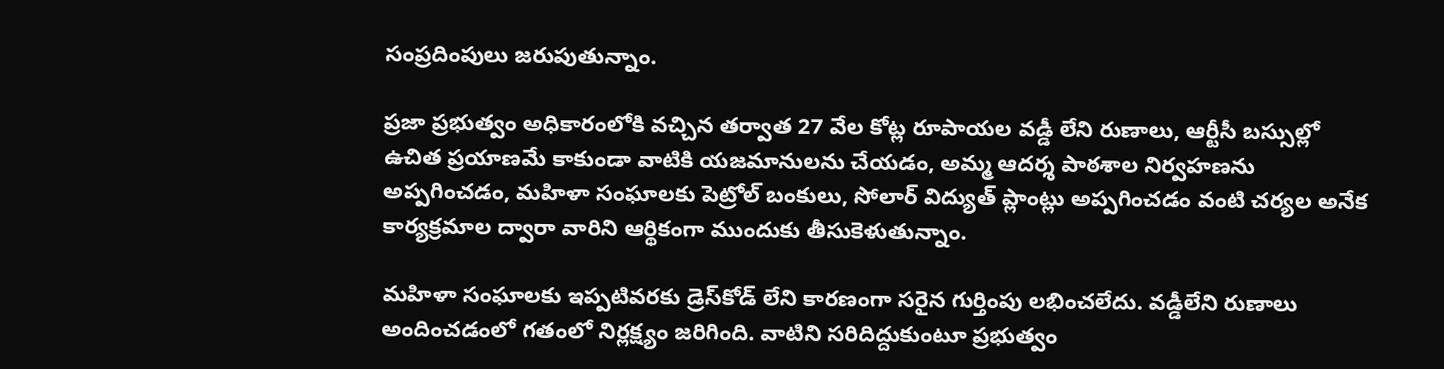సంప్రదింపులు జరుపుతున్నాం.

ప్రజా ప్రభుత్వం అధికారంలోకి వచ్చిన తర్వాత 27 వేల కోట్ల రూపాయల వడ్డీ లేని రుణాలు, ఆర్టీసీ బస్సుల్లో ఉచిత ప్రయాణమే కాకుండా వాటికి యజమానులను చేయడం, అమ్మ ఆదర్శ పాఠశాల నిర్వహణను అప్పగించడం, మహిళా సంఘాలకు పెట్రోల్ బంకులు, సోలార్ విద్యుత్ ప్లాంట్లు అప్పగించడం వంటి చర్యల అనేక కార్యక్రమాల ద్వారా వారిని ఆర్థికంగా ముందుకు తీసుకెళుతున్నాం.

మహిళా సంఘాలకు ఇప్పటివరకు డ్రెస్‌కోడ్ లేని కారణంగా సరైన గుర్తింపు లభించలేదు. వడ్డీలేని రుణాలు అందించడంలో గతంలో నిర్లక్ష్యం జరిగింది. వాటిని సరిదిద్దుకుంటూ ప్రభుత్వం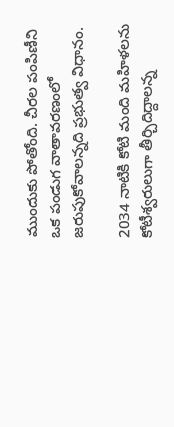ముందుకు పోతోంది. చీరల పంపిణీని ఒక పండుగ వాతావరణంలో జరుపుకోవాలన్నది ప్రభుత్వ విధానం.

2034 నాటికి కోటి మంది మహిళలను కోటీశ్వరులుగా తీర్చిదిద్దాలన్న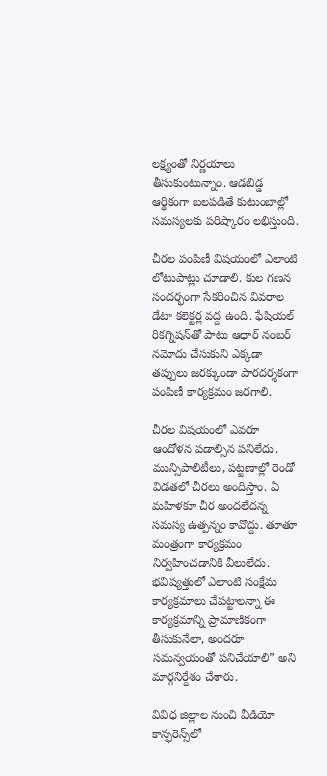లక్ష్యంతో నిర్ణయాలు తీసుకుంటున్నాం. ఆడబిడ్డ ఆర్థికంగా బలపడితే కుటుంబాల్లో సమస్యలకు పరిష్కారం లభిస్తుంది.

చీరల పంపిణీ విషయంలో ఎలాంటి లోటుపాట్లు చూడాలి. కుల గణన సందర్భంగా సేకరించిన వివరాల డేటా కలెక్టర్ల వద్ద ఉంది. ఫేషియల్ రికగ్నిషన్‌తో పాటు ఆధార్ నంబర్ నమోదు చేసుకుని ఎక్కడా తప్పులు జరక్కుండా పారదర్శకంగా పంపిణీ కార్యక్రమం జరగాలి.

చీరల విషయంలో ఎవరూ ఆందోళన పడాల్సిన పనిలేదు. మున్సిపాలిటీలు, పట్టణాల్లో రెండో విడతలో చీరలు అందిస్తాం. ఏ మహిళకూ చీర అందలేదన్న సమస్య ఉత్పన్నం కావొద్దు. తూతూ మంత్రంగా కార్యక్రమం నిర్వహించడానికి వీలులేదు. భవిష్యత్తులో ఎలాంటి సంక్షేమ కార్యక్రమాలు చేపట్టాలన్నా ఈ కార్యక్రమాన్ని ప్రామాణికంగా తీసుకునేలా, అందరూ సమన్వయంతో పనిచేయాలి” అని మార్గనిర్దేశం చేశారు.

వివిధ జిల్లాల నుంచి వీడియో కాన్ఫరెన్స్‌లో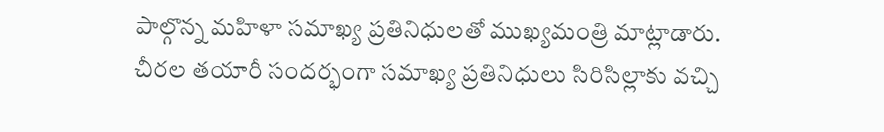పాల్గొన్న మహిళా సమాఖ్య ప్రతినిధులతో ముఖ్యమంత్రి మాట్లాడారు. చీరల తయారీ సందర్భంగా సమాఖ్య ప్రతినిధులు సిరిసిల్లాకు వచ్చి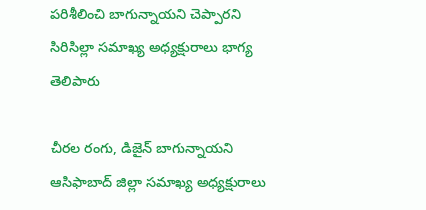పరిశీలించి బాగున్నాయని చెప్పారని సిరిసిల్లా సమాఖ్య అధ్యక్షురాలు భాగ్య తెలిపారు

చీరల రంగు, డిజైన్ బాగున్నాయని ఆసిఫాబాద్ జిల్లా సమాఖ్య అధ్యక్షురాలు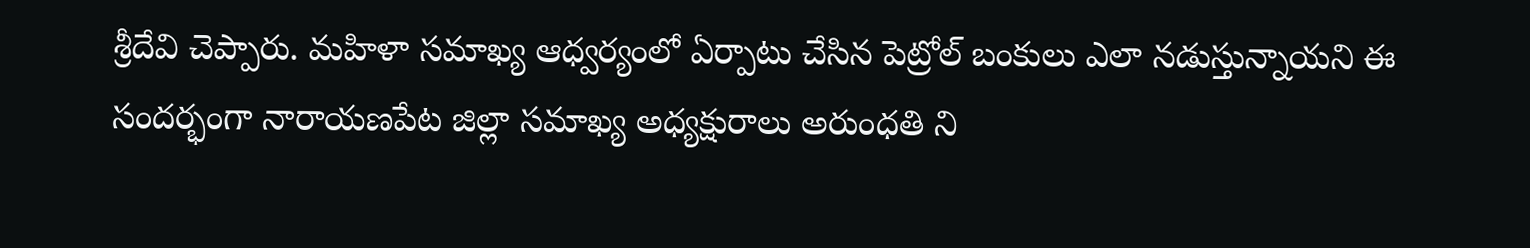శ్రీదేవి చెప్పారు. మహిళా సమాఖ్య ఆధ్వర్యంలో ఏర్పాటు చేసిన పెట్రోల్ బంకులు ఎలా నడుస్తున్నాయని ఈ సందర్భంగా నారాయణపేట జిల్లా సమాఖ్య అధ్యక్షురాలు అరుంధతి ని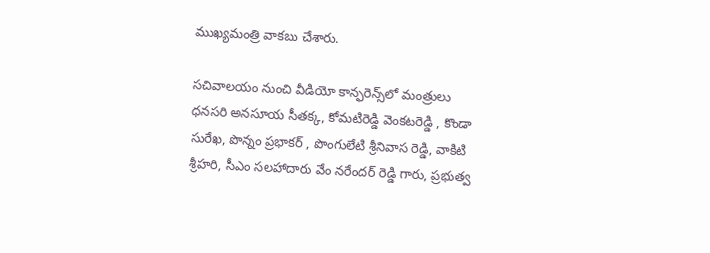ముఖ్యమంత్రి వాకబు చేశారు.

సచివాలయం నుంచి వీడియో కాన్ఫరెన్స్‌లో మంత్రులు ధనసరి అనసూయ సీతక్క, కోమటిరెడ్డి వెంకటరెడ్డి , కొండా సురేఖ, పొన్నం ప్రభాకర్ , పొంగులేటి శ్రీనివాస రెడ్డి, వాకిటి శ్రీహరి, సీఎం సలహాదారు వేం నరేందర్ రెడ్డి గారు, ప్రభుత్వ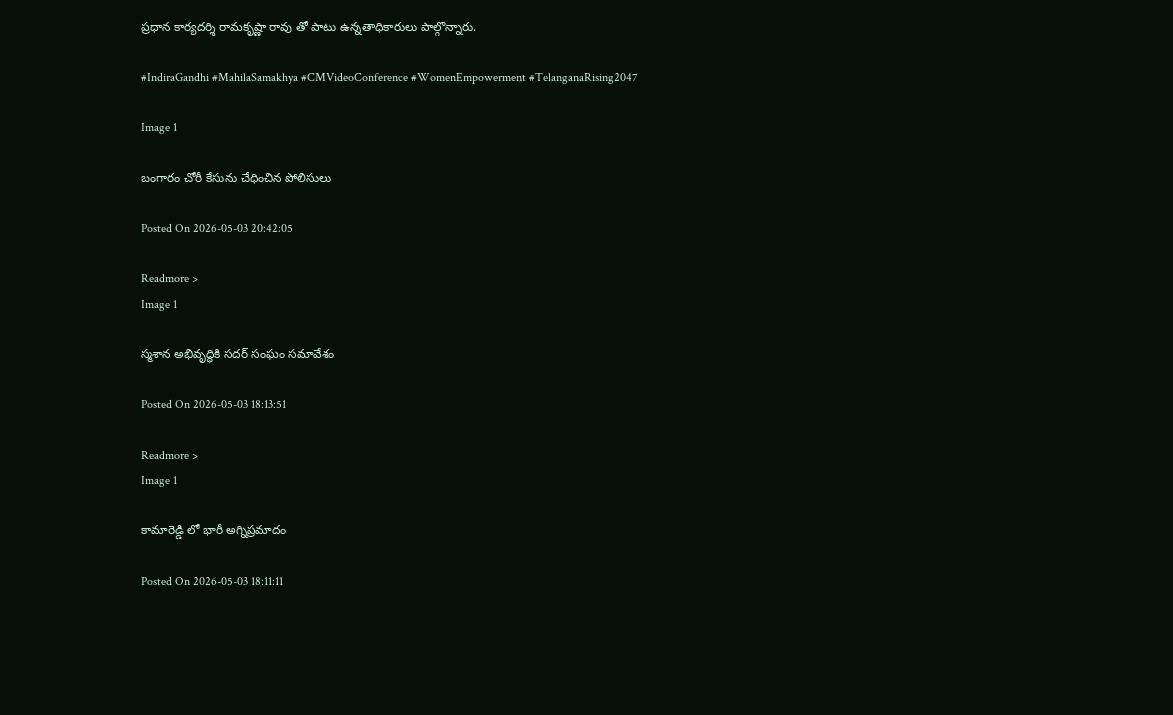ప్రధాన కార్యదర్శి రామకృష్ణా రావు తో పాటు ఉన్నతాధికారులు పాల్గొన్నారు.

#IndiraGandhi #MahilaSamakhya #CMVideoConference #WomenEmpowerment #TelanganaRising2047

Image 1

బంగారం చోరీ కేసును చేధించిన పోలిసులు

Posted On 2026-05-03 20:42:05

Readmore >
Image 1

స్మశాన అభివృద్ధికి సదర్ సంఘం సమావేశం

Posted On 2026-05-03 18:13:51

Readmore >
Image 1

కామారెడ్డి లో భారీ అగ్నిప్రమాదం

Posted On 2026-05-03 18:11:11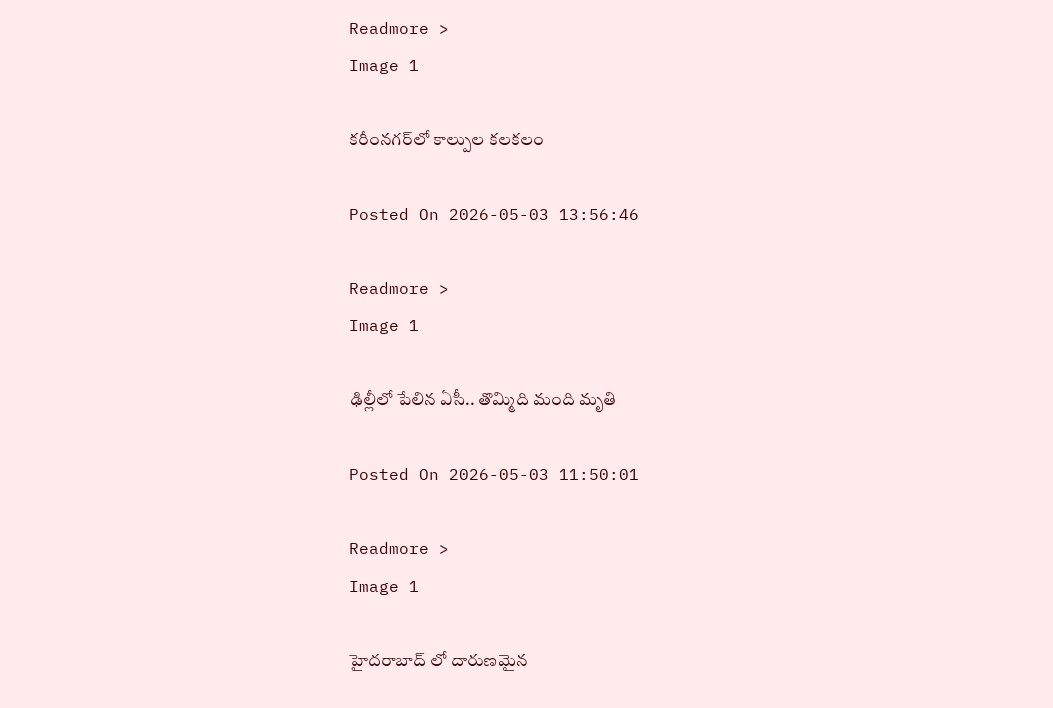Readmore >
Image 1

కరీంనగర్‌లో కాల్పుల కలకలం

Posted On 2026-05-03 13:56:46

Readmore >
Image 1

ఢిల్లీలో పేలిన ఏసీ.. తొమ్మిది మంది మృతి

Posted On 2026-05-03 11:50:01

Readmore >
Image 1

హైదరాబాద్ లో దారుణమైన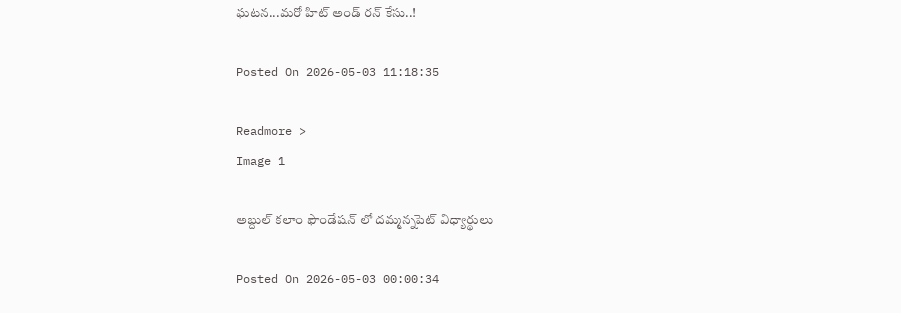ఘటన...మరో హిట్ అండ్ రన్ కేసు..!

Posted On 2026-05-03 11:18:35

Readmore >
Image 1

అబ్దుల్ కలాం ఫౌండేషన్ లో దమ్మన్నపెట్ విధ్యార్థులు

Posted On 2026-05-03 00:00:34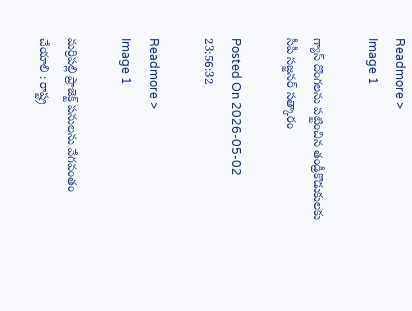Readmore >
Image 1

గ్యాస్ దొంగలను పట్టించిన తండ్రీకొడుకులకు సీపీ సజ్జనర్ సత్కారం

Posted On 2026-05-02 23:56:32

Readmore >
Image 1

మర్రిపల్లి ప్రాజెక్ట్ పనులను వేగవంతం చేయాలి : రాష్ట్ర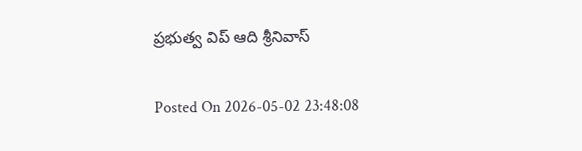ప్రభుత్వ విప్ ఆది శ్రీనివాస్

Posted On 2026-05-02 23:48:08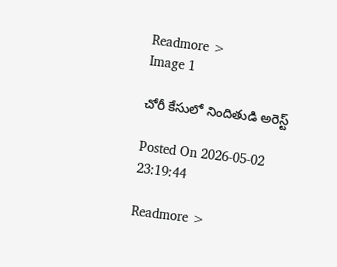Readmore >
Image 1

చోరీ కేసులో నిందితుడి అరెస్ట్

Posted On 2026-05-02 23:19:44

Readmore >